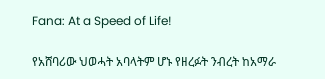Fana: At a Speed of Life!

የአሸባሪው ህወሓት አባላትም ሆኑ የዘረፉት ንብረት ከአማራ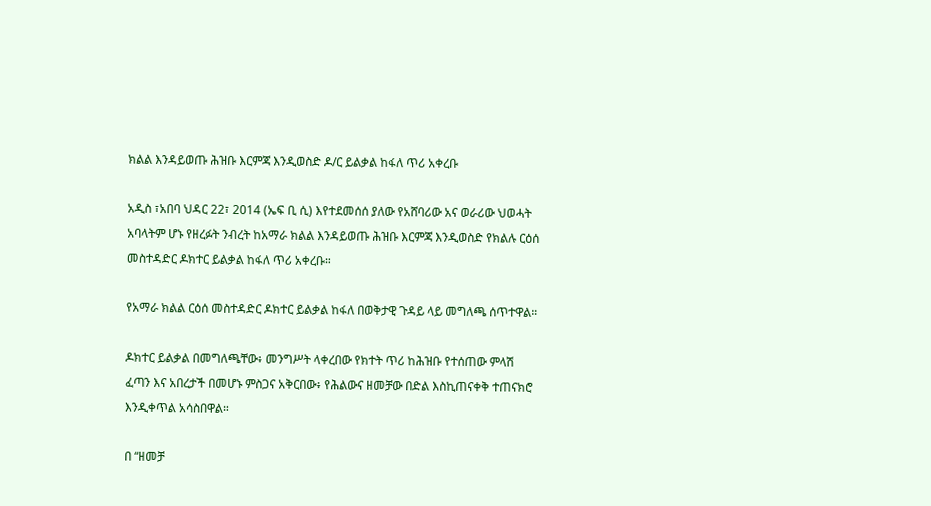ክልል እንዳይወጡ ሕዝቡ እርምጃ እንዲወስድ ዶ/ር ይልቃል ከፋለ ጥሪ አቀረቡ

አዲስ ፣አበባ ህዳር 22፣ 2014 (ኤፍ ቢ ሲ) እየተደመሰሰ ያለው የአሸባሪው አና ወራሪው ህወሓት አባላትም ሆኑ የዘረፉት ንብረት ከአማራ ክልል እንዳይወጡ ሕዝቡ እርምጃ እንዲወስድ የክልሉ ርዕሰ መስተዳድር ዶክተር ይልቃል ከፋለ ጥሪ አቀረቡ።

የአማራ ክልል ርዕሰ መስተዳድር ዶክተር ይልቃል ከፋለ በወቅታዊ ጉዳይ ላይ መግለጫ ሰጥተዋል።

ዶክተር ይልቃል በመግለጫቸው፥ መንግሥት ላቀረበው የክተት ጥሪ ከሕዝቡ የተሰጠው ምላሽ ፈጣን እና አበረታች በመሆኑ ምስጋና አቅርበው፥ የሕልውና ዘመቻው በድል እስኪጠናቀቅ ተጠናክሮ እንዲቀጥል አሳስበዋል።

በ “ዘመቻ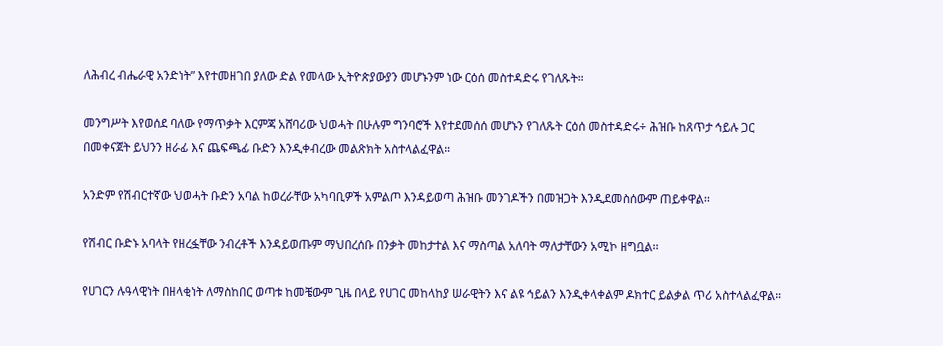ለሕብረ ብሔራዊ አንድነት” እየተመዘገበ ያለው ድል የመላው ኢትዮጵያውያን መሆኑንም ነው ርዕሰ መስተዳድሩ የገለጹት።

መንግሥት እየወሰደ ባለው የማጥቃት እርምጃ አሸባሪው ህወሓት በሁሉም ግንባሮች እየተደመሰሰ መሆኑን የገለጹት ርዕሰ መስተዳድሩ÷ ሕዝቡ ከጸጥታ ኅይሉ ጋር በመቀናጀት ይህንን ዘራፊ እና ጨፍጫፊ ቡድን እንዲቀብረው መልጽክት አስተላልፈዋል።

አንድም የሽብርተኛው ህወሓት ቡድን አባል ከወረራቸው አካባቢዎች አምልጦ እንዳይወጣ ሕዝቡ መንገዶችን በመዝጋት እንዲደመስሰውም ጠይቀዋል፡፡

የሽብር ቡድኑ አባላት የዘረፏቸው ንብረቶች እንዳይወጡም ማህበረሰቡ በንቃት መከታተል እና ማስጣል አለባት ማለታቸውን አሚኮ ዘግቧል፡፡

የሀገርን ሉዓላዊነት በዘላቂነት ለማስከበር ወጣቱ ከመቼውም ጊዜ በላይ የሀገር መከላከያ ሠራዊትን እና ልዩ ኅይልን እንዲቀላቀልም ዶክተር ይልቃል ጥሪ አስተላልፈዋል።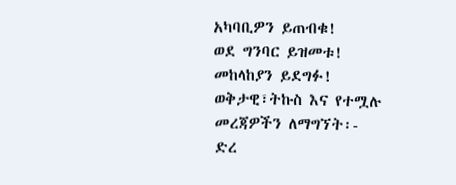አካባቢዎን ይጠብቁ!
ወደ ግንባር ይዝመቱ!
መከላከያን ይደግፉ!
ወቅታዊ፣ትኩስ እና የተሟሉ መረጃዎችን ለማግኘት፡-
ድረ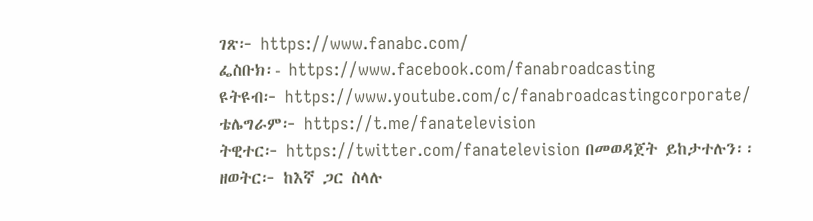ገጽ፦ https://www.fanabc.com/
ፌስቡክ፡- https://www.facebook.com/fanabroadcasting
ዩትዩብ፦ https://www.youtube.com/c/fanabroadcastingcorporate/
ቴሌግራም፦ https://t.me/fanatelevision
ትዊተር፦ https://twitter.com/fanatelevision በመወዳጀት ይከታተሉን፡፡
ዘወትር፦ ከእኛ ጋር ስላሉ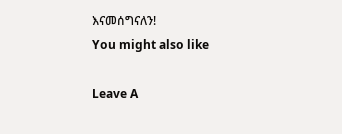እናመሰግናለን!
You might also like

Leave A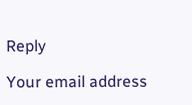Reply

Your email address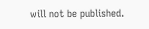will not be published.